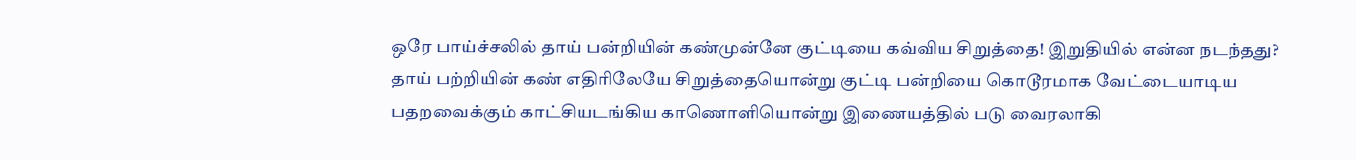ஒரே பாய்ச்சலில் தாய் பன்றியின் கண்முன்னே குட்டியை கவ்விய சிறுத்தை! இறுதியில் என்ன நடந்தது?
தாய் பற்றியின் கண் எதிரிலேயே சிறுத்தையொன்று குட்டி பன்றியை கொடூரமாக வேட்டையாடிய பதறவைக்கும் காட்சியடங்கிய காணொளியொன்று இணையத்தில் படு வைரலாகி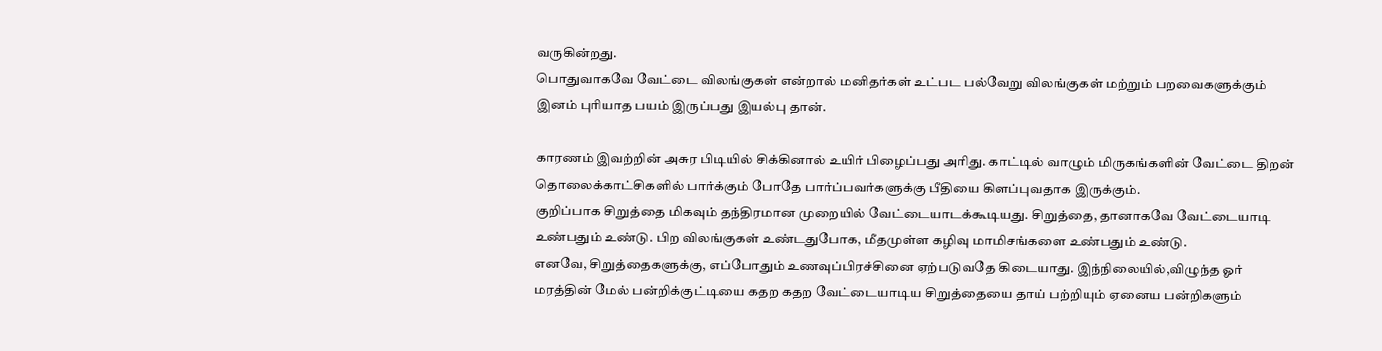வருகின்றது.
பொதுவாகவே வேட்டை விலங்குகள் என்றால் மனிதர்கள் உட்பட பல்வேறு விலங்குகள் மற்றும் பறவைகளுக்கும் இனம் புரியாத பயம் இருப்பது இயல்பு தான்.

காரணம் இவற்றின் அசுர பிடியில் சிக்கினால் உயிர் பிழைப்பது அரிது. காட்டில் வாழும் மிருகங்களின் வேட்டை திறன் தொலைக்காட்சிகளில் பார்க்கும் போதே பார்ப்பவர்களுக்கு பீதியை கிளப்புவதாக இருக்கும்.
குறிப்பாக சிறுத்தை மிகவும் தந்திரமான முறையில் வேட்டையாடக்கூடியது. சிறுத்தை, தானாகவே வேட்டையாடி உண்பதும் உண்டு. பிற விலங்குகள் உண்டதுபோக, மீதமுள்ள கழிவு மாமிசங்களை உண்பதும் உண்டு.
எனவே, சிறுத்தைகளுக்கு, எப்போதும் உணவுப்பிரச்சினை ஏற்படுவதே கிடையாது. இந்நிலையில்,விழுந்த ஓர் மரத்தின் மேல் பன்றிக்குட்டியை கதற கதற வேட்டையாடிய சிறுத்தையை தாய் பற்றியும் ஏனைய பன்றிகளும்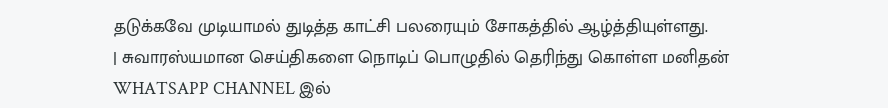தடுக்கவே முடியாமல் துடித்த காட்சி பலரையும் சோகத்தில் ஆழ்த்தியுள்ளது.
| சுவாரஸ்யமான செய்திகளை நொடிப் பொழுதில் தெரிந்து கொள்ள மனிதன் WHATSAPP CHANNEL இல்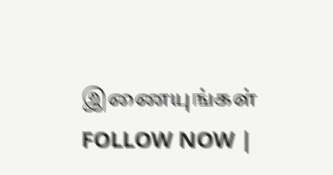இணையுங்கள் FOLLOW NOW |